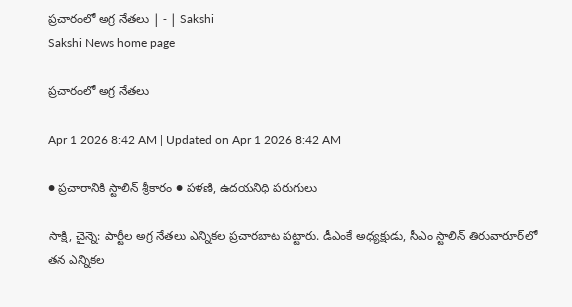ప్రచారంలో అగ్ర నేతలు | - | Sakshi
Sakshi News home page

ప్రచారంలో అగ్ర నేతలు

Apr 1 2026 8:42 AM | Updated on Apr 1 2026 8:42 AM

● ప్రచారానికి స్టాలిన్‌ శ్రీకారం ● పళణి, ఉదయనిధి పరుగులు

సాక్షి, చైన్నె: పార్టీల అగ్ర నేతలు ఎన్నికల ప్రచారబాట పట్టారు. డీఎంకే అధ్యక్షుడు, సీఎం స్టాలిన్‌ తిరువారూర్‌లో తన ఎన్నికల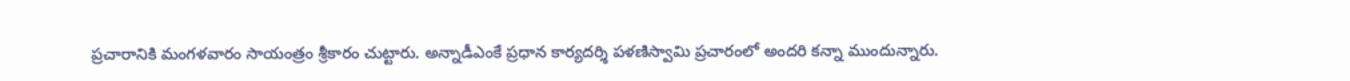ప్రచారానికి మంగళవారం సాయంత్రం శ్రీకారం చుట్టారు. అన్నాడీఎంకే ప్రధాన కార్యదర్శి పళణిస్వామి ప్రచారంలో అందరి కన్నా ముందున్నారు.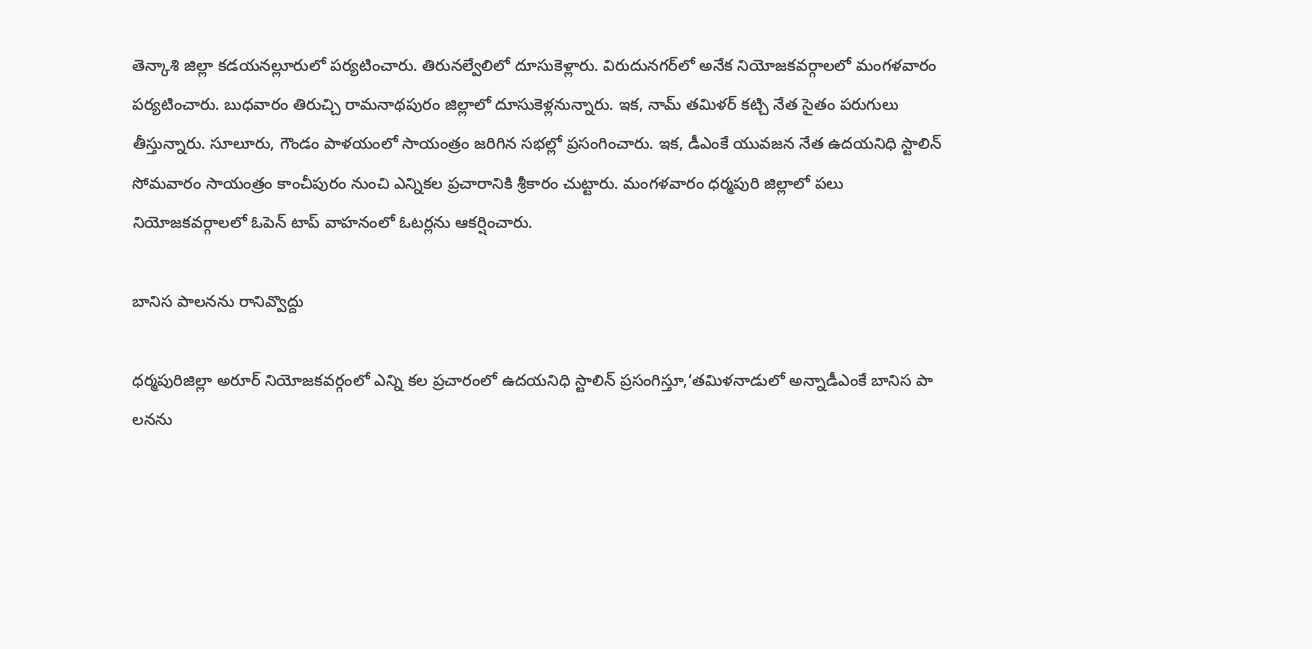తెన్కాశి జిల్లా కడయనల్లూరులో పర్యటించారు. తిరునల్వేలిలో దూసుకెళ్లారు. విరుదునగర్‌లో అనేక నియోజకవర్గాలలో మంగళవారం పర్యటించారు. బుధవారం తిరుచ్చి రామనాథపురం జిల్లాలో దూసుకెళ్లనున్నారు. ఇక, నామ్‌ తమిళర్‌ కట్చి నేత సైతం పరుగులు తీస్తున్నారు. సూలూరు, గౌండం పాళయంలో సాయంత్రం జరిగిన సభల్లో ప్రసంగించారు. ఇక, డీఎంకే యువజన నేత ఉదయనిధి స్టాలిన్‌ సోమవారం సాయంత్రం కాంచీపురం నుంచి ఎన్నికల ప్రచారానికి శ్రీకారం చుట్టారు. మంగళవారం ధర్మపురి జిల్లాలో పలు నియోజకవర్గాలలో ఓపెన్‌ టాప్‌ వాహనంలో ఓటర్లను ఆకర్షించారు.

బానిస పాలనను రానివ్వొద్దు

ధర్మపురిజిల్లా అరూర్‌ నియోజకవర్గంలో ఎన్ని కల ప్రచారంలో ఉదయనిధి స్టాలిన్‌ ప్రసంగిస్తూ,‘తమిళనాడులో అన్నాడీఎంకే బానిస పా లనను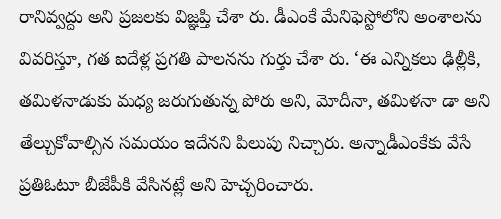రానివ్వద్దు అని ప్రజలకు విజ్ఞప్తి చేశా రు. డీఎంకే మేనిఫెస్టోలోని అంశాలను వివరిస్తూ, గత ఐదేళ్ల ప్రగతి పాలనను గుర్తు చేశా రు. ‘ఈ ఎన్నికలు ఢిల్లీకి, తమిళనాడుకు మధ్య జరుగుతున్న పోరు అని, మోదీనా, తమిళనా డా అని తేల్చుకోవాల్సిన సమయం ఇదేనని పిలుపు నిచ్చారు. అన్నాడీఎంకేకు వేసే ప్రతిఓటూ బీజేపీకి వేసినట్లే అని హెచ్చరించారు.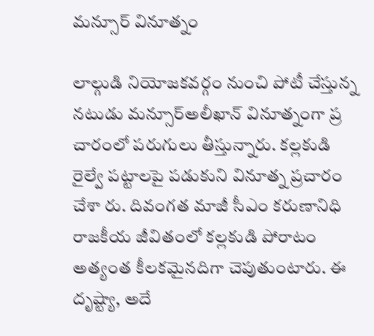మన్సూర్‌ వినూత్నం

లాల్గుడి నియోజకవర్గం నుంచి పోటీ చేస్తున్న నటుడు మన్సూర్‌అలీఖాన్‌ వినూత్నంగా ప్ర చారంలో పరుగులు తీస్తున్నారు. కల్లకుడి రైల్వే పట్టాలపై పడుకుని వినూత్న ప్రచారం చేశా రు. దివంగత మాజీ సీఎం కరుణానిధి రాజకీయ జీవితంలో కల్లకుడి పోరాటం అత్యంత కీలకమైనదిగా చెపుతుంటారు. ఈ దృష్ట్యా, అదే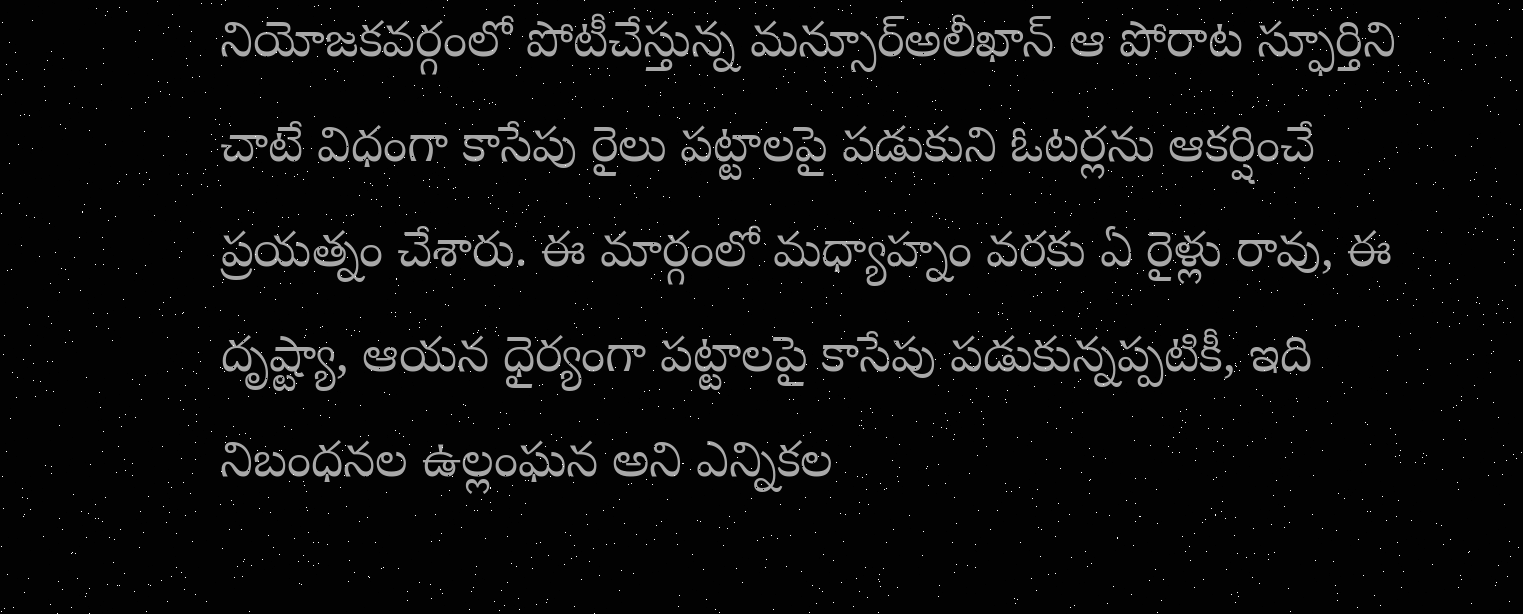నియోజకవర్గంలో పోటీచేస్తున్న మన్సూర్‌అలీఖాన్‌ ఆ పోరాట స్ఫూర్తిని చాటే విధంగా కాసేపు రైలు పట్టాలపై పడుకుని ఓటర్లను ఆకర్షించే ప్రయత్నం చేశారు. ఈ మార్గంలో మధ్యాహ్నం వరకు ఏ రైళ్లు రావు, ఈ దృష్ట్యా, ఆయన ధైర్యంగా పట్టాలపై కాసేపు పడుకున్నప్పటికీ, ఇది నిబంధనల ఉల్లంఘన అని ఎన్నికల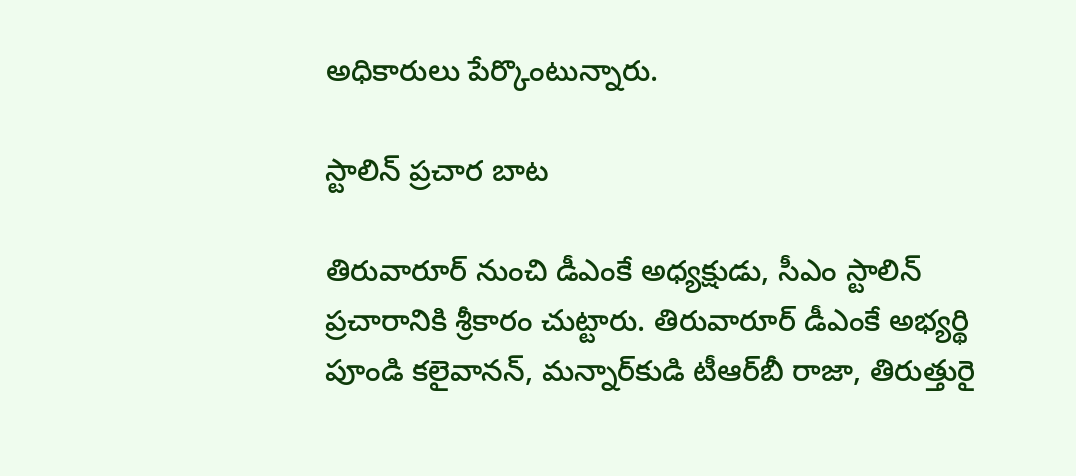అధికారులు పేర్కొంటున్నారు.

స్టాలిన్‌ ప్రచార బాట

తిరువారూర్‌ నుంచి డీఎంకే అధ్యక్షుడు, సీఎం స్టాలిన్‌ ప్రచారానికి శ్రీకారం చుట్టారు. తిరువారూర్‌ డీఎంకే అభ్యర్థి పూండి కలైవానన్‌, మన్నార్‌కుడి టీఆర్‌బీ రాజా, తిరుత్తురై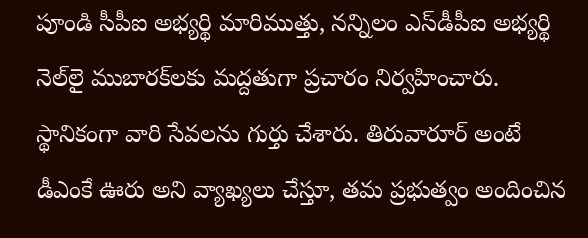పూండి సీపీఐ అభ్యర్థి మారిముత్తు, నన్నిలం ఎస్‌డీపీఐ అభ్యర్థి నెల్‌లై ముబారక్‌లకు మద్దతుగా ప్రచారం నిర్వహించారు. స్థానికంగా వారి సేవలను గుర్తు చేశారు. తిరువారూర్‌ అంటే డీఎంకే ఊరు అని వ్యాఖ్యలు చేస్తూ, తమ ప్రభుత్వం అందించిన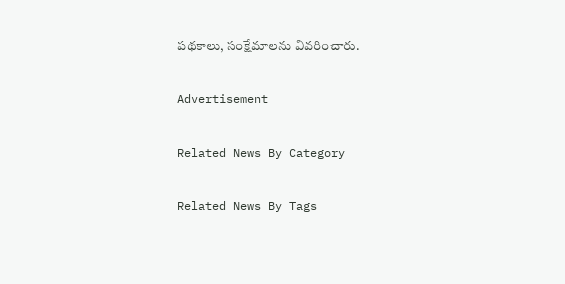పథకాలు, సంక్షేమాలను వివరించారు.

Advertisement

Related News By Category

Related News By Tags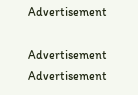Advertisement

Advertisement
Advertisement